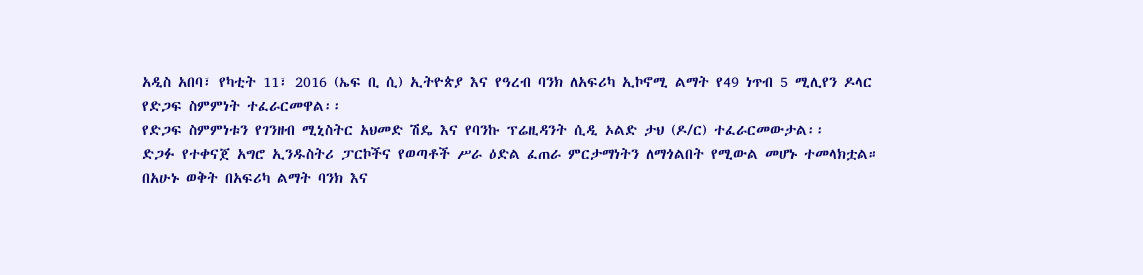አዲስ አበባ፣ የካቲት 11፣ 2016 (ኤፍ ቢ ሲ) ኢትዮጵያ እና የዓረብ ባንክ ለአፍሪካ ኢኮኖሚ ልማት የ49 ነጥብ 5 ሚሊየን ዶላር የድጋፍ ስምምነት ተፈራርመዋል፡፡
የድጋፍ ስምምነቱን የገንዘብ ሚኒስትር አህመድ ሽዴ እና የባንኩ ፕሬዚዳንት ሲዲ ኦልድ ታህ (ዶ/ር) ተፈራርመውታል፡፡
ድጋፉ የተቀናጀ አግሮ ኢንዱስትሪ ፓርኮችና የወጣቶች ሥራ ዕድል ፈጠራ ምርታማነትን ለማጎልበት የሚውል መሆኑ ተመላክቷል።
በአሁኑ ወቅት በአፍሪካ ልማት ባንክ እና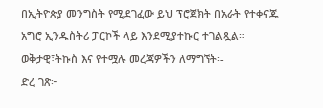በኢትዮጵያ መንግስት የሚደገፈው ይህ ፕሮጀክት በአራት የተቀናጁ አግሮ ኢንዱስትሪ ፓርኮች ላይ እንደሚያተኩር ተገልጿል።
ወቅታዊ፣ትኩስ እና የተሟሉ መረጃዎችን ለማግኘት፡-
ድረ ገጽ፦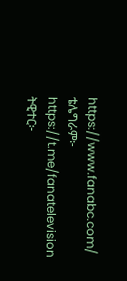https://www.fanabc.com/
ቴሌግራም፦ https://t.me/fanatelevision
ትዊተር፦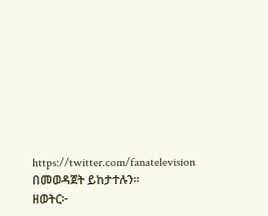https://twitter.com/fanatelevision በመወዳጀት ይከታተሉን፡፡
ዘወትር፦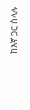ከእኛ ጋር ስላሉ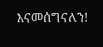እናመሰግናለን!